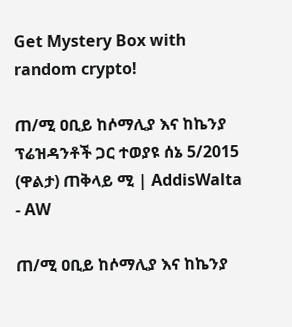Get Mystery Box with random crypto!

ጠ/ሚ ዐቢይ ከሶማሊያ እና ከኬንያ ፕሬዝዳንቶች ጋር ተወያዩ ሰኔ 5/2015 (ዋልታ) ጠቅላይ ሚ | AddisWalta - AW

ጠ/ሚ ዐቢይ ከሶማሊያ እና ከኬንያ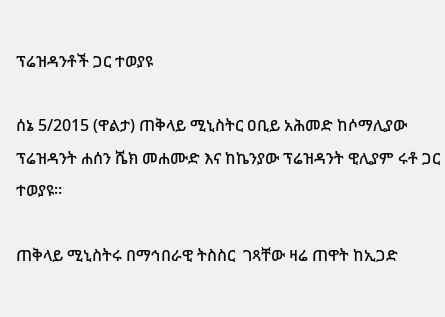ፕሬዝዳንቶች ጋር ተወያዩ

ሰኔ 5/2015 (ዋልታ) ጠቅላይ ሚኒስትር ዐቢይ አሕመድ ከሶማሊያው ፕሬዝዳንት ሐሰን ሼክ መሐሙድ እና ከኬንያው ፕሬዝዳንት ዊሊያም ሩቶ ጋር ተወያዩ።

ጠቅላይ ሚኒስትሩ በማኅበራዊ ትስስር  ገጻቸው ዛሬ ጠዋት ከኢጋድ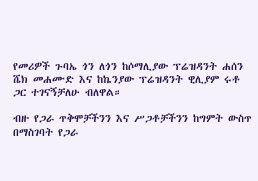የመሪዎች ጉባኤ ጎን ለጎን ከሶማሊያው ፕሬዝዳንት ሐሰን ሼክ መሐሙድ እና ከኬንያው ፕሬዝዳንት ዊሊያም ሩቶ ጋር ተገናኝቻለሁ ብለዋል።

ብዙ የጋራ ጥቅሞቻችንን እና ሥጋቶቻችንን ከግምት ውስጥ በማስገባት የጋራ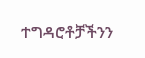ተግዳሮቶቻችንን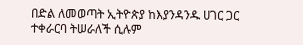በድል ለመወጣት ኢትዮጵያ ከእያንዳንዱ ሀገር ጋር ተቀራርባ ትሠራለች ሲሉም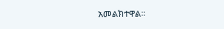አመልክተዋል።